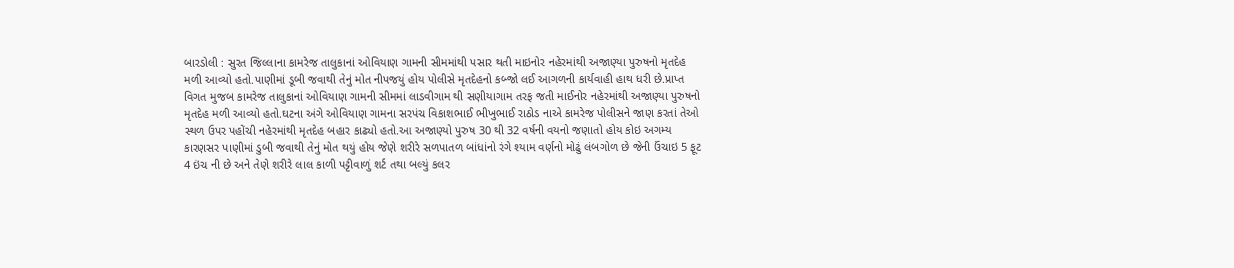બારડોલી : સુરત જિલ્લાના કામરેજ તાલુકાનાં ઓવિયાણ ગામની સીમમાંથી પસાર થતી માઇનોર નહેરમાંથી અજાણ્યા પુરુષનો મૃતદેહ મળી આવ્યો હતો.પાણીમાં ડૂબી જવાથી તેનું મોત નીપજયું હોય પોલીસે મૃતદેહનો કબ્જો લઈ આગળની કાર્યવાહી હાથ ધરી છે.પ્રાપ્ત વિગત મુજબ કામરેજ તાલુકાનાં ઓવિયાણ ગામની સીમમાં લાડવીગામ થી સણીયાગામ તરફ જતી માઈનોર નહેરમાંથી અજાણ્યા પુરુષનો મૃતદેહ મળી આવ્યો હતો.ઘટના અંગે ઓવિયાણ ગામના સરપંચ વિકાશભાઈ ભીખુભાઈ રાઠોડ નાએ કામરેજ પોલીસને જાણ કરતાં તેઓ સ્થળ ઉપર પહોંચી નહેરમાંથી મૃતદેહ બહાર કાઢ્યો હતો.આ અજાણ્યો પુરુષ 30 થી 32 વર્ષની વયનો જણાતો હોય કોઇ અગમ્ય કારણસર પાણીમાં ડુબી જવાથી તેનું મોત થયું હોય જેણે શરીરે સળપાતળ બાંધાંનો રંગે શ્યામ વર્ણનો મોઢું લંબગોળ છે જેની ઉંચાઇ 5 ફૂટ 4 ઇંચ ની છે અને તેણે શરીરે લાલ કાળી પટ્ટીવાળું શર્ટ તથા બલ્યું કલર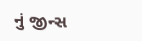નું જીન્સ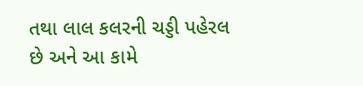તથા લાલ કલરની ચડ્ડી પહેરલ છે અને આ કામે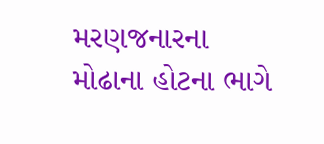મરણજનારના મોઢાના હોટના ભાગે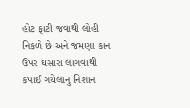હોટ ફાટી જવાથી લોહી નિકળે છે અને જમણા કાન ઉપર ઘસારા લાગવાથી કપાઈ ગયેલાનુ નિશાન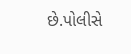છે.પોલીસે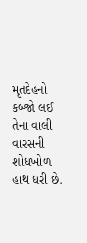મૃતદેહનો કબ્જો લઈ તેના વાલી વારસની શોધખોળ હાથ ધરી છે.